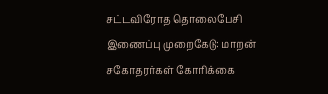சட்டவிரோத தொலைபேசி இணைப்பு முறைகேடு: மாறன் சகோதரர்கள் கோரிக்கை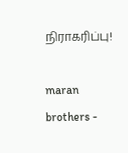நிராகரிப்பு!

maran brothers -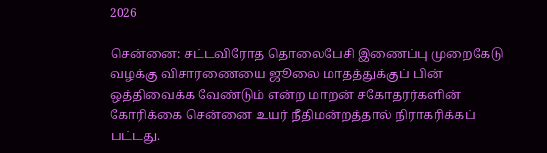2026

சென்னை: சட்டவிரோத தொலைபேசி இணைப்பு முறைகேடு வழக்கு விசாரணையை ஜூலை மாதத்துக்குப் பின் ஒத்திவைக்க வேண்டும் என்ற மாறன் சகோதரர்களின் கோரிக்கை சென்னை உயர் நீதிமன்றத்தால் நிராகரிக்கப் பட்டது.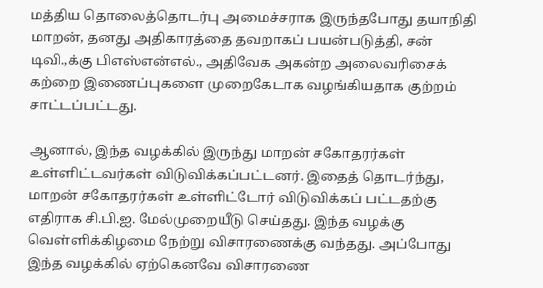மத்திய தொலைத்தொடர்பு அமைச்சராக இருந்தபோது தயாநிதி மாறன், தனது அதிகாரத்தை தவறாகப் பயன்படுத்தி, சன் டிவி.,க்கு பிஎஸ்என்எல்., அதிவேக அகன்ற அலைவரிசைக் கற்றை இணைப்புகளை முறைகேடாக வழங்கியதாக குற்றம் சாட்டப்பட்டது.

ஆனால், இந்த வழக்கில் இருந்து மாறன் சகோதரர்கள் உள்ளிட்டவர்கள் விடுவிக்கப்பட்டனர். இதைத் தொடர்ந்து, மாறன் சகோதரர்கள் உள்ளிட்டோர் விடுவிக்கப் பட்டதற்கு எதிராக சி.பி.ஐ. மேல்முறையீடு செய்தது. இந்த வழக்கு வெள்ளிக்கிழமை நேற்று விசாரணைக்கு வந்தது. அப்போது இந்த வழக்கில் ஏற்கெனவே விசாரணை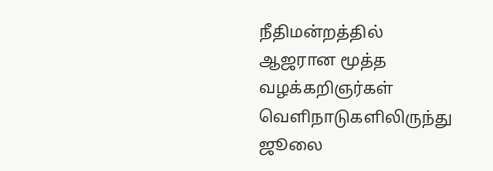நீதிமன்றத்தில் ஆஜரான மூத்த வழக்கறிஞர்கள் வெளிநாடுகளிலிருந்து ஜூலை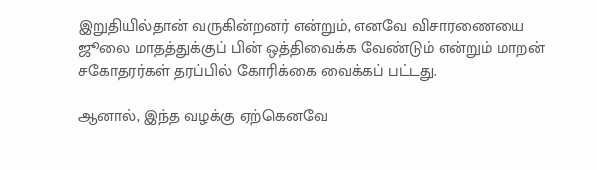இறுதியில்தான் வருகின்றனர் என்றும், எனவே விசாரணையை ஜூலை மாதத்துக்குப் பின் ஒத்திவைக்க வேண்டும் என்றும் மாறன் சகோதரர்கள் தரப்பில் கோரிக்கை வைக்கப் பட்டது.

ஆனால், இந்த வழக்கு ஏற்கெனவே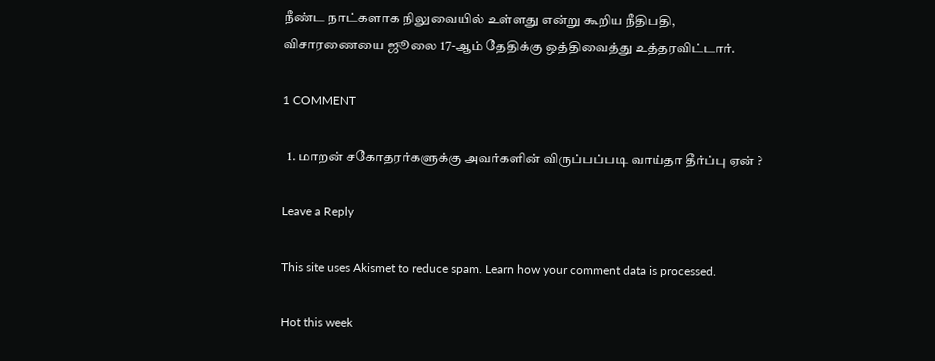நீண்ட நாட்களாக நிலுவையில் உள்ளது என்று கூறிய நீதிபதி, விசாரணையை ஜூலை 17-ஆம் தேதிக்கு ஒத்திவைத்து உத்தரவிட்டார்.

1 COMMENT

  1. மாறன் சகோதரர்களுக்கு அவர்களின் விருப்பப்படி வாய்தா தீர்ப்பு ஏன் ?

Leave a Reply

This site uses Akismet to reduce spam. Learn how your comment data is processed.

Hot this week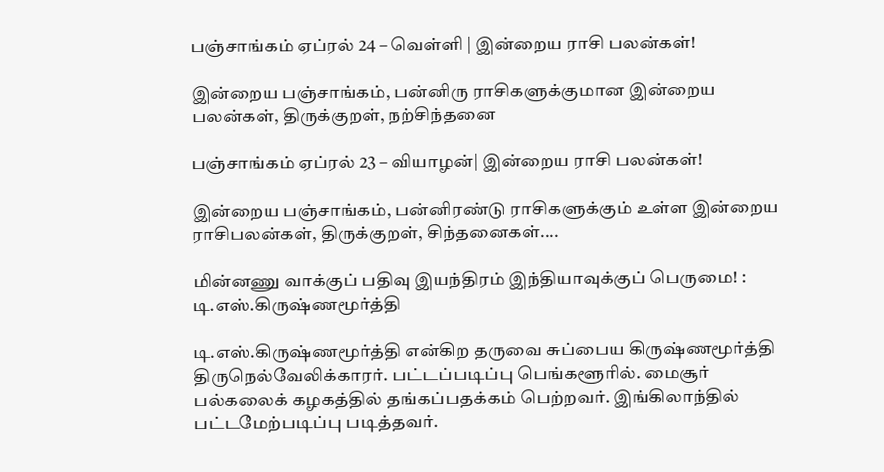பஞ்சாங்கம் ஏப்ரல் 24 – வெள்ளி | இன்றைய ராசி பலன்கள்!

இன்றைய பஞ்சாங்கம், பன்னிரு ராசிகளுக்குமான இன்றைய பலன்கள், திருக்குறள், நற்சிந்தனை

பஞ்சாங்கம் ஏப்ரல் 23 – வியாழன்| இன்றைய ராசி பலன்கள்!

இன்றைய பஞ்சாங்கம், பன்னிரண்டு ராசிகளுக்கும் உள்ள இன்றைய ராசிபலன்கள், திருக்குறள், சிந்தனைகள்....

மின்னணு வாக்குப் பதிவு இயந்திரம் இந்தியாவுக்குப் பெருமை! : டி.எஸ்.கிருஷ்ணமூர்த்தி

டி.எஸ்.கிருஷ்ணமூர்த்தி என்கிற தருவை சுப்பைய கிருஷ்ணமூர்த்தி திருநெல்வேலிக்காரர். பட்டப்படிப்பு பெங்களூரில். மைசூர் பல்கலைக் கழகத்தில் தங்கப்பதக்கம் பெற்றவர். இங்கிலாந்தில் பட்டமேற்படிப்பு படித்தவர்.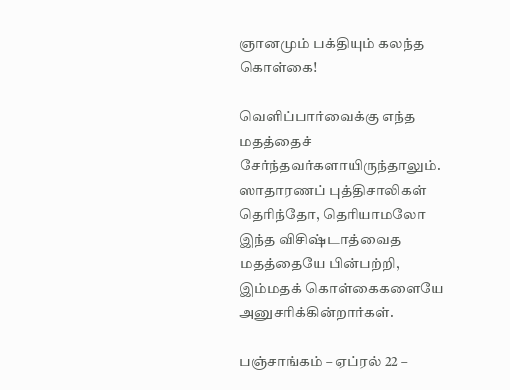ஞானமும் பக்தியும் கலந்த கொள்கை!

வெளிப்பார்வைக்கு எந்த மதத்தைச் சேர்ந்தவர்களாயிருந்தாலும். ஸாதாரணப் புத்திசாலிகள் தெரிந்தோ, தெரியாமலோ இந்த விசிஷ்டாத்வைத மதத்தையே பின்பற்றி, இம்மதக் கொள்கைகளையே அனுசரிக்கின்றார்கள்.

பஞ்சாங்கம் – ஏப்ரல் 22 –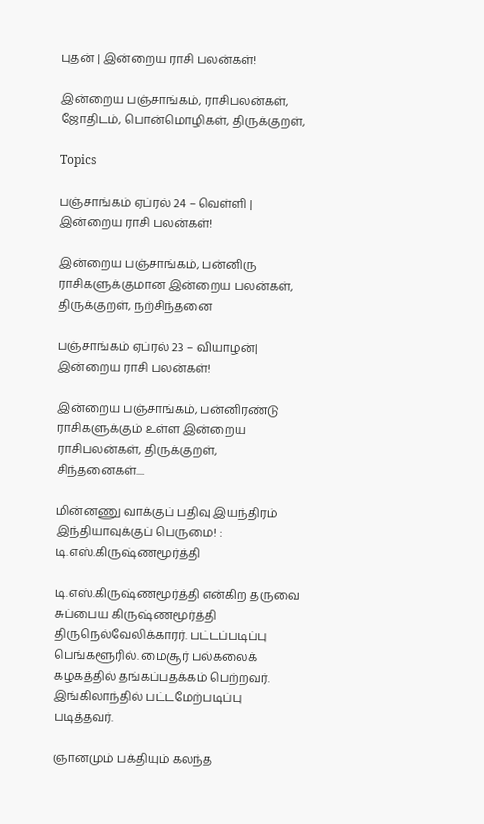புதன் | இன்றைய ராசி பலன்கள்!

இன்றைய பஞ்சாங்கம், ராசிபலன்கள், ஜோதிடம், பொன்மொழிகள், திருக்குறள்,

Topics

பஞ்சாங்கம் ஏப்ரல் 24 – வெள்ளி | இன்றைய ராசி பலன்கள்!

இன்றைய பஞ்சாங்கம், பன்னிரு ராசிகளுக்குமான இன்றைய பலன்கள், திருக்குறள், நற்சிந்தனை

பஞ்சாங்கம் ஏப்ரல் 23 – வியாழன்| இன்றைய ராசி பலன்கள்!

இன்றைய பஞ்சாங்கம், பன்னிரண்டு ராசிகளுக்கும் உள்ள இன்றைய ராசிபலன்கள், திருக்குறள், சிந்தனைகள்....

மின்னணு வாக்குப் பதிவு இயந்திரம் இந்தியாவுக்குப் பெருமை! : டி.எஸ்.கிருஷ்ணமூர்த்தி

டி.எஸ்.கிருஷ்ணமூர்த்தி என்கிற தருவை சுப்பைய கிருஷ்ணமூர்த்தி திருநெல்வேலிக்காரர். பட்டப்படிப்பு பெங்களூரில். மைசூர் பல்கலைக் கழகத்தில் தங்கப்பதக்கம் பெற்றவர். இங்கிலாந்தில் பட்டமேற்படிப்பு படித்தவர்.

ஞானமும் பக்தியும் கலந்த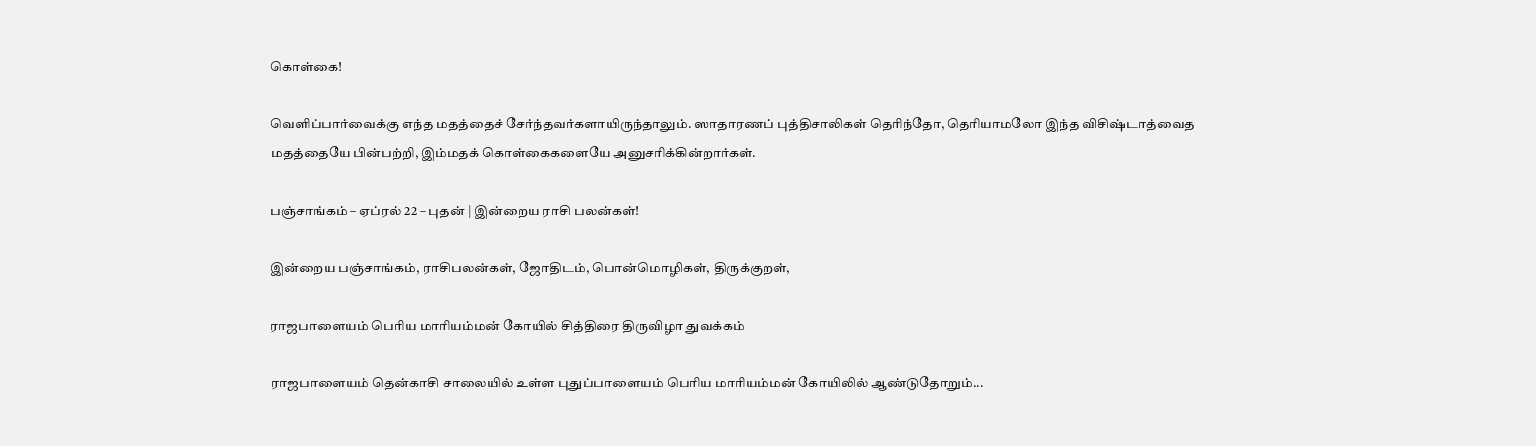கொள்கை!

வெளிப்பார்வைக்கு எந்த மதத்தைச் சேர்ந்தவர்களாயிருந்தாலும். ஸாதாரணப் புத்திசாலிகள் தெரிந்தோ, தெரியாமலோ இந்த விசிஷ்டாத்வைத மதத்தையே பின்பற்றி, இம்மதக் கொள்கைகளையே அனுசரிக்கின்றார்கள்.

பஞ்சாங்கம் – ஏப்ரல் 22 – புதன் | இன்றைய ராசி பலன்கள்!

இன்றைய பஞ்சாங்கம், ராசிபலன்கள், ஜோதிடம், பொன்மொழிகள், திருக்குறள்,

ராஜபாளையம் பெரிய மாரியம்மன் கோயில் சித்திரை திருவிழா துவக்கம்

ராஜபாளையம் தென்காசி சாலையில் உள்ள புதுப்பாளையம் பெரிய மாரியம்மன் கோயிலில் ஆண்டுதோறும்...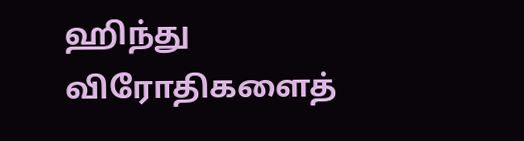ஹிந்து விரோதிகளைத்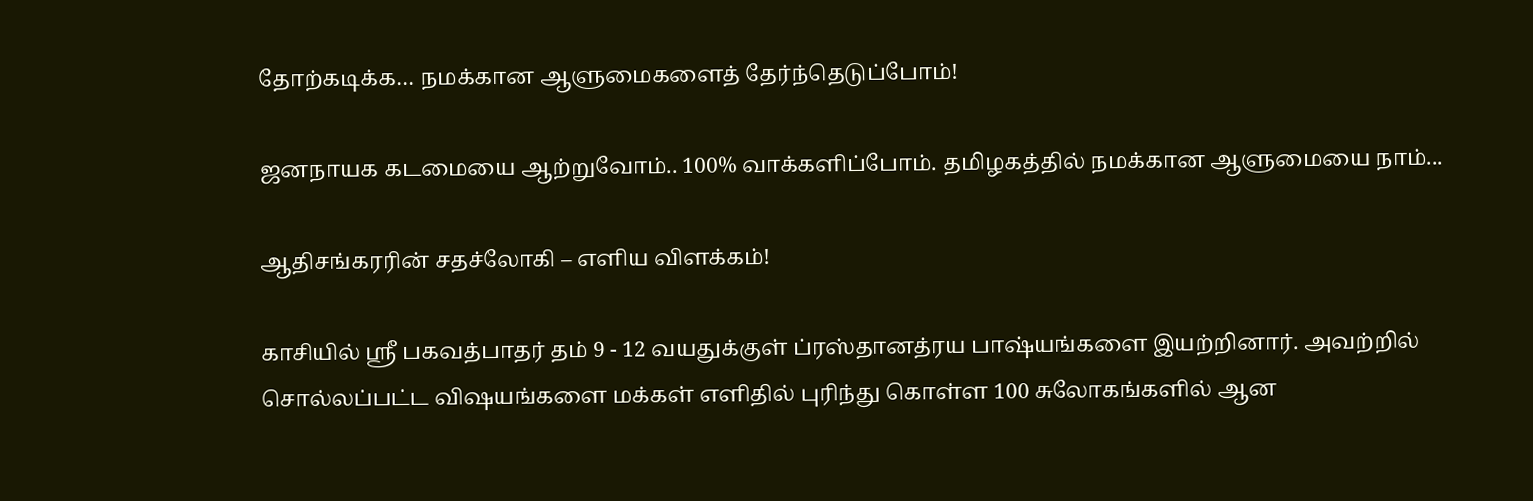தோற்கடிக்க… நமக்கான ஆளுமைகளைத் தேர்ந்தெடுப்போம்!

ஜனநாயக கடமையை ஆற்றுவோம்.. 100% வாக்களிப்போம். தமிழகத்தில் நமக்கான ஆளுமையை நாம்...

ஆதிசங்கரரின் சதச்லோகி – எளிய விளக்கம்!

காசியில் ஸ்ரீ பகவத்பாதர் தம் 9 - 12 வயதுக்குள் ப்ரஸ்தானத்ரய பாஷ்யங்களை இயற்றினார். அவற்றில் சொல்லப்பட்ட விஷயங்களை மக்கள் எளிதில் புரிந்து கொள்ள 100 சுலோகங்களில் ஆன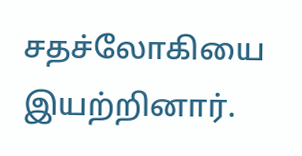சதச்லோகியை இயற்றினார்.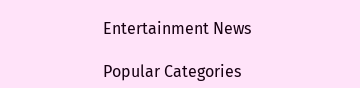Entertainment News

Popular Categories